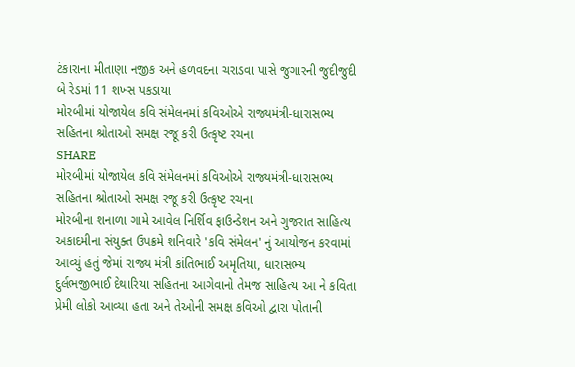ટંકારાના મીતાણા નજીક અને હળવદના ચરાડવા પાસે જુગારની જુદીજુદી બે રેડમાં 11 શખ્સ પકડાયા
મોરબીમાં યોજાયેલ કવિ સંમેલનમાં કવિઓએ રાજ્યમંત્રી-ધારાસભ્ય સહિતના શ્રોતાઓ સમક્ષ રજૂ કરી ઉત્કૃષ્ટ રચના
SHARE
મોરબીમાં યોજાયેલ કવિ સંમેલનમાં કવિઓએ રાજ્યમંત્રી-ધારાસભ્ય સહિતના શ્રોતાઓ સમક્ષ રજૂ કરી ઉત્કૃષ્ટ રચના
મોરબીના શનાળા ગામે આવેલ નિર્શિવ ફાઉન્ડેશન અને ગુજરાત સાહિત્ય અકાદમીના સંયુક્ત ઉપક્રમે શનિવારે 'કવિ સંમેલન' નું આયોજન કરવામાં આવ્યું હતું જેમાં રાજ્ય મંત્રી કાંતિભાઈ અમૃતિયા, ધારાસભ્ય દુર્લભજીભાઈ દેથારિયા સહિતના આગેવાનો તેમજ સાહિત્ય આ ને કવિતા પ્રેમી લોકો આવ્યા હતા અને તેઓની સમક્ષ કવિઓ દ્વારા પોતાની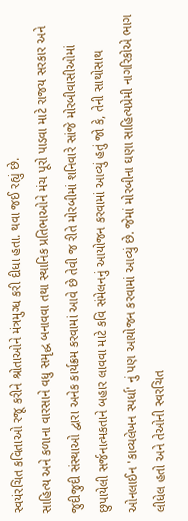સ્વયંરચિત કવિતાઓ રજૂ કરીને શ્રોતાઓને મંત્રમુગ્ધ કરી દીધા હતા. થવા જઈ રહ્યું છે.
સાહિત્ય અને કળાના વારસાને વધુ સમૃદ્ધ બનાવવા તથા સ્થાનિક પ્રતિભાઓને મંચ પૂરો પાડવા માટે રાજય સરકાર અને જુદીજુદી સંસ્થાઓ દ્વારા અનેક કાર્યક્રમ કરવામાં આવે છે તેવી જ રીતે મોરબીમાં શનિવારે સાંજે મોરબીવાસીઓમાં છુપાયેલી સર્જનાત્મકતાને બહાર લાવવા માટે કવિ સંમેલનનું આયોજન કરવામાં આવ્યું હતું જો કે, તેની સાથોસાથ ઓનલાઈન 'કાવ્યલેખન સ્પર્ધા' નું પણ આયોજન કરવામાં આવ્યું છે. જેમાં મોરબીના ઘણા સાહિત્યપ્રેમી નાગરિકોએ ભાગ લીધેલ હતો અને તેઓની સ્વરચિત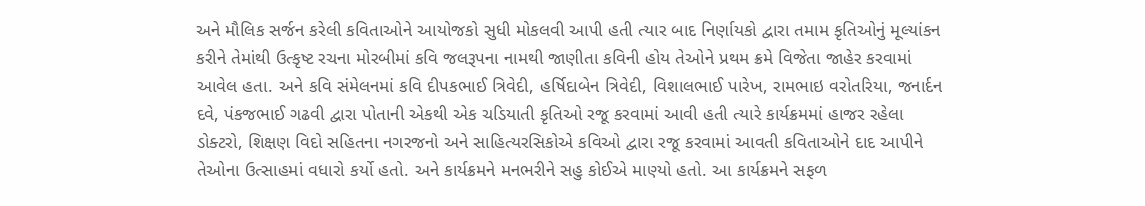અને મૌલિક સર્જન કરેલી કવિતાઓને આયોજકો સુધી મોકલવી આપી હતી ત્યાર બાદ નિર્ણાયકો દ્વારા તમામ કૃતિઓનું મૂલ્યાંકન કરીને તેમાંથી ઉત્કૃષ્ટ રચના મોરબીમાં કવિ જલરૂપના નામથી જાણીતા કવિની હોય તેઓને પ્રથમ ક્રમે વિજેતા જાહેર કરવામાં આવેલ હતા. અને કવિ સંમેલનમાં કવિ દીપકભાઈ ત્રિવેદી, હર્ષિદાબેન ત્રિવેદી, વિશાલભાઈ પારેખ, રામભાઇ વરોતરિયા, જનાર્દન દવે, પંકજભાઈ ગઢવી દ્વારા પોતાની એકથી એક ચડિયાતી કૃતિઓ રજૂ કરવામાં આવી હતી ત્યારે કાર્યક્રમમાં હાજર રહેલા ડોક્ટરો, શિક્ષણ વિદો સહિતના નગરજનો અને સાહિત્યરસિકોએ કવિઓ દ્વારા રજૂ કરવામાં આવતી કવિતાઓને દાદ આપીને તેઓના ઉત્સાહમાં વધારો કર્યો હતો. અને કાર્યક્રમને મનભરીને સહુ કોઈએ માણ્યો હતો. આ કાર્યક્રમને સફળ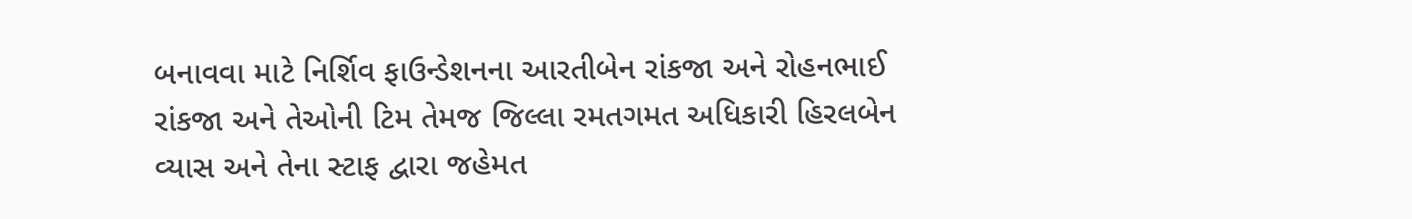બનાવવા માટે નિર્શિવ ફાઉન્ડેશનના આરતીબેન રાંકજા અને રોહનભાઈ રાંકજા અને તેઓની ટિમ તેમજ જિલ્લા રમતગમત અધિકારી હિરલબેન વ્યાસ અને તેના સ્ટાફ દ્વારા જહેમત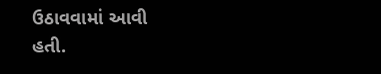ઉઠાવવામાં આવી હતી.